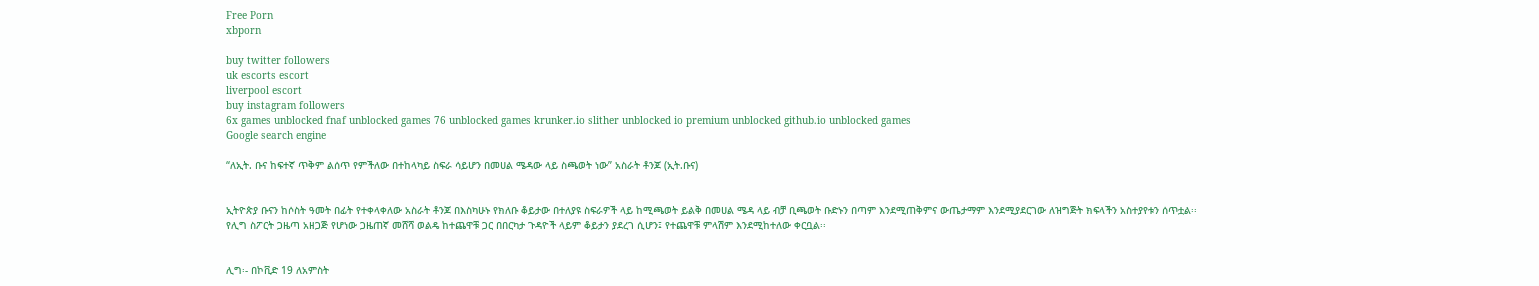Free Porn
xbporn

buy twitter followers
uk escorts escort
liverpool escort
buy instagram followers
6x games unblocked fnaf unblocked games 76 unblocked games krunker.io slither unblocked io premium unblocked github.io unblocked games
Google search engine

“ለኢት. ቡና ከፍተኛ ጥቅም ልሰጥ የምችለው በተከላካይ ስፍራ ሳይሆን በመሀል ሜዳው ላይ ስጫወት ነው” አስራት ቶንጆ (ኢት.ቡና)


ኢትዮጵያ ቡናን ከሶስት ዓመት በፊት የተቀላቀለው አስራት ቶንጆ በእስካሁኑ የክለቡ ቆይታው በተለያዩ ስፍራዎች ላይ ከሚጫወት ይልቅ በመሀል ሜዳ ላይ ብቻ ቢጫወት ቡድኑን በጣም እንደሚጠቅምና ውጤታማም እንደሚያደርገው ለዝግጅት ክፍላችን አስተያየቱን ሰጥቷል፡፡
የሊግ ስፖርት ጋዜጣ አዘጋጅ የሆነው ጋዜጠኛ መሸሻ ወልዴ ከተጨዋቹ ጋር በበርካታ ጉዳዮች ላይም ቆይታን ያደረገ ሲሆን፤ የተጨዋቹ ምላሽም እንደሚከተለው ቀርቧል፡፡


ሊግ፡- በኮቪድ 19 ለአምስት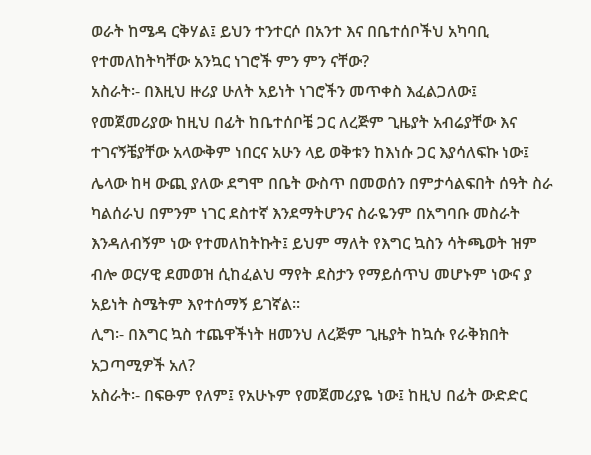ወራት ከሜዳ ርቅሃል፤ ይህን ተንተርሶ በአንተ እና በቤተሰቦችህ አካባቢ የተመለከትካቸው አንኳር ነገሮች ምን ምን ናቸው?
አስራት፡- በእዚህ ዙሪያ ሁለት አይነት ነገሮችን መጥቀስ እፈልጋለው፤ የመጀመሪያው ከዚህ በፊት ከቤተሰቦቼ ጋር ለረጅም ጊዜያት አብሬያቸው እና ተገናኝቼያቸው አላውቅም ነበርና አሁን ላይ ወቅቱን ከእነሱ ጋር እያሳለፍኩ ነው፤ ሌላው ከዛ ውጪ ያለው ደግሞ በቤት ውስጥ በመወሰን በምታሳልፍበት ሰዓት ስራ ካልሰራህ በምንም ነገር ደስተኛ እንደማትሆንና ስራዬንም በአግባቡ መስራት እንዳለብኝም ነው የተመለከትኩት፤ ይህም ማለት የእግር ኳስን ሳትጫወት ዝም ብሎ ወርሃዊ ደመወዝ ሲከፈልህ ማየት ደስታን የማይሰጥህ መሆኑም ነውና ያ አይነት ስሜትም እየተሰማኝ ይገኛል፡፡
ሊግ፡- በእግር ኳስ ተጨዋችነት ዘመንህ ለረጅም ጊዜያት ከኳሱ የራቅክበት አጋጣሚዎች አለ?
አስራት፡- በፍፁም የለም፤ የአሁኑም የመጀመሪያዬ ነው፤ ከዚህ በፊት ውድድር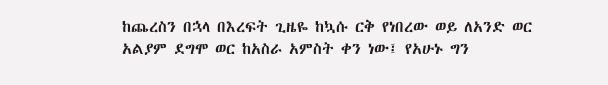ከጨረስን በኋላ በእረፍት ጊዜዬ ከኳሱ ርቅ የነበረው ወይ ለአንድ ወር አልያም ደግሞ ወር ከአስራ አምስት ቀን ነው፤ የአሁኑ ግን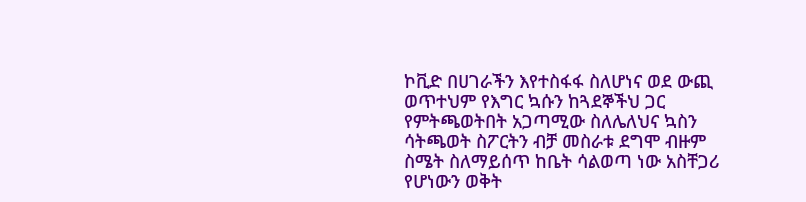ኮቪድ በሀገራችን እየተስፋፋ ስለሆነና ወደ ውጪ ወጥተህም የእግር ኳሱን ከጓደኞችህ ጋር የምትጫወትበት አጋጣሚው ስለሌለህና ኳስን ሳትጫወት ስፖርትን ብቻ መስራቱ ደግሞ ብዙም ስሜት ስለማይሰጥ ከቤት ሳልወጣ ነው አስቸጋሪ የሆነውን ወቅት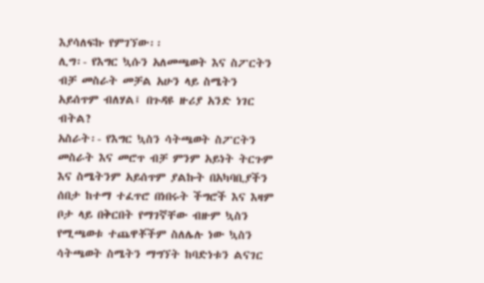እያሳለፍኩ የምገኘው፡፡
ሊግ፡- የእግር ኳሱን አለመጫወት እና ስፖርትን ብቻ መስራት መቻል አሁን ላይ ስሜትን አይሰጥም ብለሃል፤ በጉዳዩ ዙሪያ አንድ ነገር ብትል?
አስራት፡- የእግር ኳስን ሳትጫወት ስፖርትን መስራት እና መሮጥ ብቻ ምንም አይነት ትርጉም እና ስሜትንም አይሰጥም ያልኩት በአካባቢያችን ሰበታ ከተማ ተፈጥሮ በነበሩት ችግሮች እና እዛም ቦታ ላይ በቅርበት የማገኛቸው ብዙም ኳስን የሚጫወቱ ተጨዋቾችም ስለሌሉ ነው ኳስን ሳትጫወት ስሜትን ማግኘት ከባድነቱን ልናገር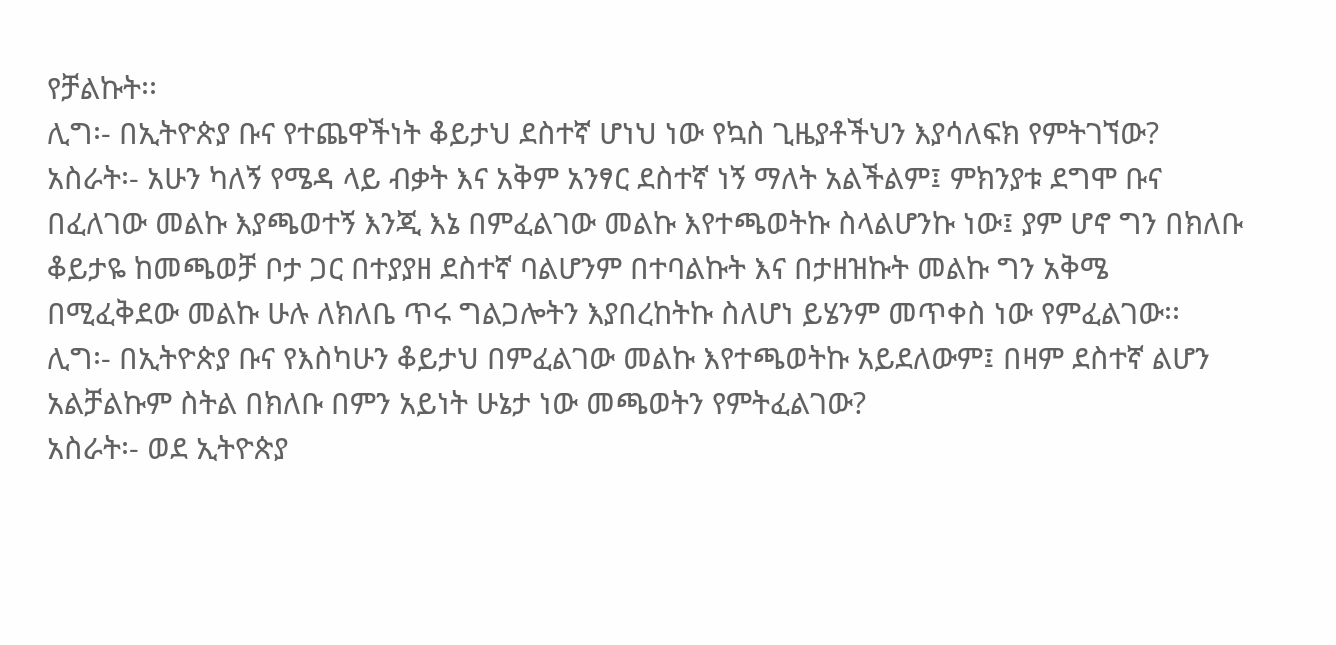የቻልኩት፡፡
ሊግ፡- በኢትዮጵያ ቡና የተጨዋችነት ቆይታህ ደስተኛ ሆነህ ነው የኳስ ጊዜያቶችህን እያሳለፍክ የምትገኘው?
አስራት፡- አሁን ካለኝ የሜዳ ላይ ብቃት እና አቅም አንፃር ደስተኛ ነኝ ማለት አልችልም፤ ምክንያቱ ደግሞ ቡና በፈለገው መልኩ እያጫወተኝ እንጂ እኔ በምፈልገው መልኩ እየተጫወትኩ ስላልሆንኩ ነው፤ ያም ሆኖ ግን በክለቡ ቆይታዬ ከመጫወቻ ቦታ ጋር በተያያዘ ደስተኛ ባልሆንም በተባልኩት እና በታዘዝኩት መልኩ ግን አቅሜ በሚፈቅደው መልኩ ሁሉ ለክለቤ ጥሩ ግልጋሎትን እያበረከትኩ ስለሆነ ይሄንም መጥቀስ ነው የምፈልገው፡፡
ሊግ፡- በኢትዮጵያ ቡና የእስካሁን ቆይታህ በምፈልገው መልኩ እየተጫወትኩ አይደለውም፤ በዛም ደስተኛ ልሆን አልቻልኩም ስትል በክለቡ በምን አይነት ሁኔታ ነው መጫወትን የምትፈልገው?
አስራት፡- ወደ ኢትዮጵያ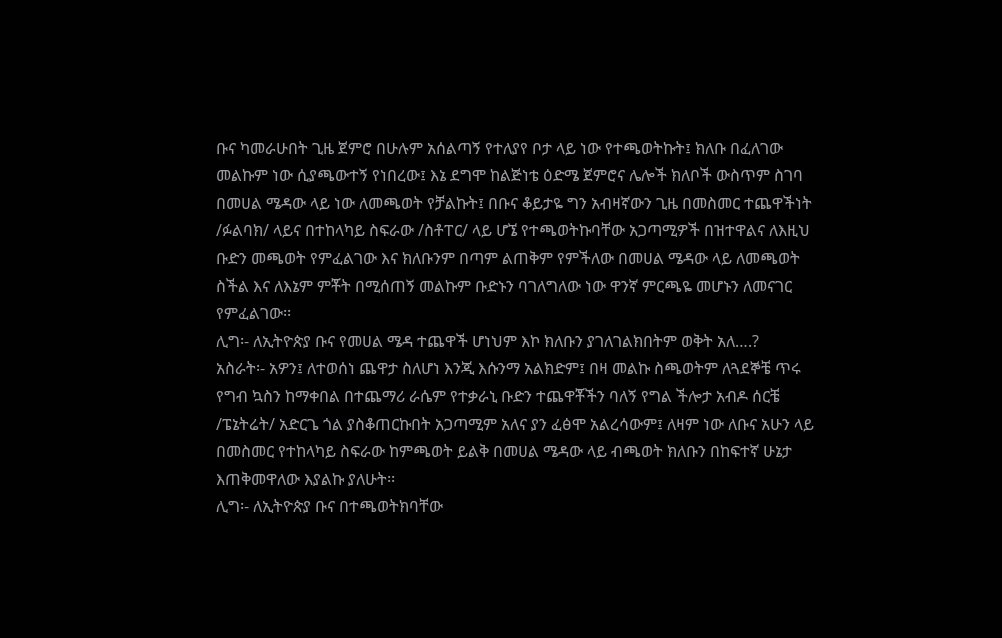ቡና ካመራሁበት ጊዜ ጀምሮ በሁሉም አሰልጣኝ የተለያየ ቦታ ላይ ነው የተጫወትኩት፤ ክለቡ በፈለገው መልኩም ነው ሲያጫውተኝ የነበረው፤ እኔ ደግሞ ከልጅነቴ ዕድሜ ጀምሮና ሌሎች ክለቦች ውስጥም ስገባ በመሀል ሜዳው ላይ ነው ለመጫወት የቻልኩት፤ በቡና ቆይታዬ ግን አብዛኛውን ጊዜ በመስመር ተጨዋችነት /ፉልባክ/ ላይና በተከላካይ ስፍራው /ስቶፐር/ ላይ ሆኜ የተጫወትኩባቸው አጋጣሚዎች በዝተዋልና ለእዚህ ቡድን መጫወት የምፈልገው እና ክለቡንም በጣም ልጠቅም የምችለው በመሀል ሜዳው ላይ ለመጫወት ስችል እና ለእኔም ምቾት በሚሰጠኝ መልኩም ቡድኑን ባገለግለው ነው ዋንኛ ምርጫዬ መሆኑን ለመናገር የምፈልገው፡፡
ሊግ፡- ለኢትዮጵያ ቡና የመሀል ሜዳ ተጨዋች ሆነህም እኮ ክለቡን ያገለገልክበትም ወቅት አለ….?
አስራት፡- አዎን፤ ለተወሰነ ጨዋታ ስለሆነ እንጂ እሱንማ አልክድም፤ በዛ መልኩ ስጫወትም ለጓደኞቼ ጥሩ የግብ ኳስን ከማቀበል በተጨማሪ ራሴም የተቃራኒ ቡድን ተጨዋቾችን ባለኝ የግል ችሎታ አብዶ ሰርቼ /ፔኔትሬት/ አድርጌ ጎል ያስቆጠርኩበት አጋጣሚም አለና ያን ፈፅሞ አልረሳውም፤ ለዛም ነው ለቡና አሁን ላይ በመስመር የተከላካይ ስፍራው ከምጫወት ይልቅ በመሀል ሜዳው ላይ ብጫወት ክለቡን በከፍተኛ ሁኔታ እጠቅመዋለው እያልኩ ያለሁት፡፡
ሊግ፡- ለኢትዮጵያ ቡና በተጫወትክባቸው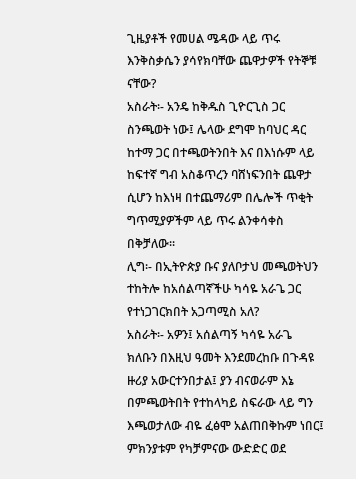ጊዜያቶች የመሀል ሜዳው ላይ ጥሩ እንቅስቃሴን ያሳየክባቸው ጨዋታዎች የትኞቹ ናቸው?
አስራት፡- አንዴ ከቅዱስ ጊዮርጊስ ጋር ስንጫወት ነው፤ ሌላው ደግሞ ከባህር ዳር ከተማ ጋር በተጫወትንበት እና በእነሱም ላይ ከፍተኛ ግብ አስቆጥረን ባሸነፍንበት ጨዋታ ሲሆን ከእነዛ በተጨማሪም በሌሎች ጥቂት ግጥሚያዎችም ላይ ጥሩ ልንቀሳቀስ በቅቻለው፡፡
ሊግ፡- በኢትዮጵያ ቡና ያለቦታህ መጫወትህን ተከትሎ ከአሰልጣኛችሁ ካሳዬ አራጌ ጋር የተነጋገርክበት አጋጣሚስ አለ?
አስራት፡- አዎን፤ አሰልጣኝ ካሳዬ አራጌ ክለቡን በእዚህ ዓመት እንደመረከቡ በጉዳዩ ዙሪያ አውርተንበታል፤ ያን ብናወራም እኔ በምጫወትበት የተከላካይ ስፍራው ላይ ግን እጫወታለው ብዬ ፈፅሞ አልጠበቅኩም ነበር፤ ምክንያቱም የካቻምናው ውድድር ወደ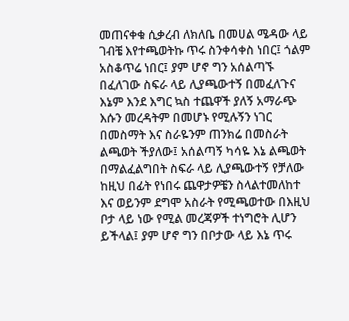መጠናቀቁ ሲቃረብ ለክለቤ በመሀል ሜዳው ላይ ገብቼ እየተጫወትኩ ጥሩ ስንቀሳቀስ ነበር፤ ጎልም አስቆጥሬ ነበር፤ ያም ሆኖ ግን አሰልጣኙ በፈለገው ስፍራ ላይ ሊያጫውተኝ በመፈለጉና እኔም እንደ እግር ኳስ ተጨዋች ያለኝ አማራጭ እሱን መረዳትም በመሆኑ የሚሉኝን ነገር በመስማት እና ስራዬንም ጠንክሬ በመስራት ልጫወት ችያለው፤ አሰልጣኝ ካሳዬ እኔ ልጫወት በማልፈልግበት ስፍራ ላይ ሊያጫውተኝ የቻለው ከዚህ በፊት የነበሩ ጨዋታዎቼን ስላልተመለከተ እና ወይንም ደግሞ አስራት የሚጫወተው በእዚህ ቦታ ላይ ነው የሚል መረጃዎች ተነግሮት ሊሆን ይችላል፤ ያም ሆኖ ግን በቦታው ላይ እኔ ጥሩ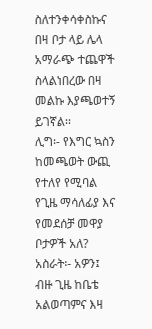ስለተንቀሳቀስኩና በዛ ቦታ ላይ ሌላ አማራጭ ተጨዋች ስላልነበረው በዛ መልኩ እያጫወተኝ ይገኛል፡፡
ሊግ፡- የእግር ኳስን ከመጫወት ውጪ የተለየ የሚባል የጊዜ ማሳለፊያ እና የመደሰቻ መዋያ ቦታዎች አለ?
አስራት፡- አዎን፤ ብዙ ጊዜ ከቤቴ አልወጣምና እዛ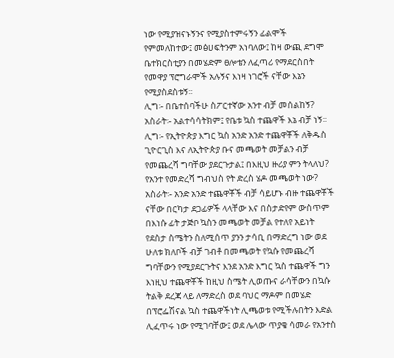ነው የሚያዝናኑኝንና የሚያስተምሩኝን ፊልሞች የምመለከተው፤ መፅሀፍትንም አነባለው፤ ከዛ ውጪ ደግሞ ቤተክርስቲያን በመሄድም ፀሎቴን ለፈጣሪ የማደርስበት የመዋያ ፕሮግራሞች አሉኝና እነዛ ነገሮች ናቸው እኔን የሚያስደስቱኝ፡፡
ሊግ፡- በቤተሰባችሁ ስፖርተኛው አንተ ብቻ መሰልከኝ?
አስራት፡- አልተሳሳትክም፤ የቤቱ ኳስ ተጨዋች እኔ ብቻ ነኝ፡፡
ሊግ፡- የኢትዮጵያ እግር ኳስ አንድ አንድ ተጨዋቾች ለቅዱስ ጊዮርጊስ እና ለኢትዮጵያ ቡና መጫወት መቻልን ብቻ የመጨረሻ ግባቸው ያደርጉታል፤ በእዚህ ዙሪያ ምን ትላለህ? የአንተ የመድረሻ ግብህስ የት ድረስ ሄዶ መጫወት ነው?
አስራት፡- አንድ አንድ ተጨዋቾች ብቻ ሳይሆኑ ብዙ ተጨዋቾች ናቸው በርካታ ደጋፊዎች ላላቸው እና በስታድየም ውስጥም በእነሱ ፊት ታጅቦ ኳስን መጫወት መቻል የተለየ አይነት የደስታ ስሜትን ስለሚሰጥ ያንን ታሳቢ በማድረግ ነው ወደ ሁለቱ ክለቦች ብቻ ገብቶ በመጫወት የኳሱ የመጨረሻ ግባቸውን የሚያደርጉትና እንደ አንድ እግር ኳስ ተጨዋች ግን እነዚህ ተጨዋቾች ከዚህ ስሜት ሊወጡና ራሳቸውን በኳሱ ትልቅ ደረጃ ላይ ለማድረስ ወደ ባህር ማዶም በመሄድ በፕሮፌሽናል ኳስ ተጨዋችነት ሊጫወቱ የሚችሉበትን እድል ሊፈጥሩ ነው የሚገባቸው፤ ወደ ሌላው ጥያቄ ሳመራ የአንተስ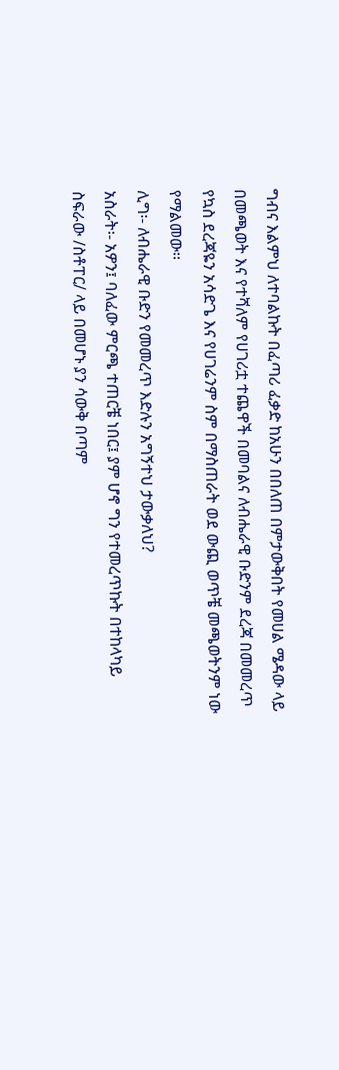ግብና እልምህ ለተባልኩት በፈጣሪ ፈቃድ ከአሁን በበለጠ በምታውቅበት የመሀል ሜዳው ላይ በመጫወት እና የተሻለም የሀገሪቷ ተጨዋች በመባልና ለብሔራዊ ቡድንም ደረጃ በመመረጥ የኳስ ደረጃዬን አሳድጌ እና የሀገሬንም ስም በማስጠራት ወደ ውጪ ወጥቼ መጫወትንም ነው የማልመው፡፡
ሊግ፡- ለብሔራዊ ቡድን የመመረጥ እድሉን አግኝተህ ታውቃለህ?
አስራት፡- አዎን፤ ባለፈው ምርጫ ተጠርቼ ነበር፤ ያም ሆኖ ግን የተመረጥኩት በተከላካይ ስፍራው /ስቶፐር/ ላይ በመሆኑ ያን ሳውቅ በጣም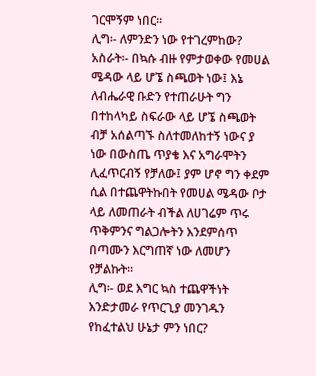ገርሞኝም ነበር፡፡
ሊግ፡- ለምንድን ነው የተገረምከው?
አስራት፡- በኳሱ ብዙ የምታወቀው የመሀል ሜዳው ላይ ሆኜ ስጫወት ነው፤ እኔ ለብሔራዊ ቡድን የተጠራሁት ግን በተከላካይ ስፍራው ላይ ሆኜ ስጫወት ብቻ አሰልጣኙ ስለተመለከተኝ ነውና ያ ነው በውስጤ ጥያቄ እና አግራሞትን ሊፈጥርብኝ የቻለው፤ ያም ሆኖ ግን ቀደም ሲል በተጨዋትኩበት የመሀል ሜዳው ቦታ ላይ ለመጠራት ብችል ለሀገሬም ጥሩ ጥቅምንና ግልጋሎትን እንደምሰጥ በጣሙን እርግጠኛ ነው ለመሆን የቻልኩት፡፡
ሊግ፡- ወደ እግር ኳስ ተጨዋችነት እንድታመራ የጥርጊያ መንገዱን የከፈተልህ ሁኔታ ምን ነበር?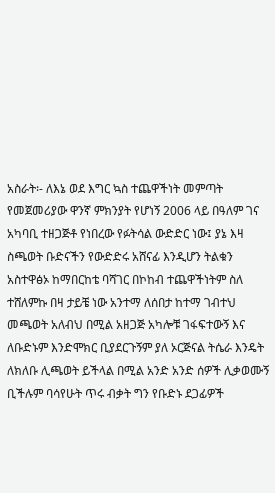አስራት፡- ለእኔ ወደ እግር ኳስ ተጨዋችነት መምጣት የመጀመሪያው ዋንኛ ምክንያት የሆነኝ 2006 ላይ በዓለም ገና አካባቢ ተዘጋጅቶ የነበረው የፉትሳል ውድድር ነው፤ ያኔ እዛ ስጫወት ቡድናችን የውድድሩ አሸናፊ እንዲሆን ትልቁን አስተዋፅኦ ከማበርከቴ ባሻገር በኮከብ ተጨዋችነትም ስለ ተሸለምኩ በዛ ታይቼ ነው አንተማ ለሰበታ ከተማ ገብተህ መጫወት አለብህ በሚል አዘጋጅ አካሎቹ ገፋፍተውኝ እና ለቡድኑም እንድሞክር ቢያደርጉኝም ያለ ኦርጅናል ትሴራ እንዴት ለክለቡ ሊጫወት ይችላል በሚል አንድ አንድ ሰዎች ሊቃወሙኝ ቢችሉም ባሳየሁት ጥሩ ብቃት ግን የቡድኑ ደጋፊዎች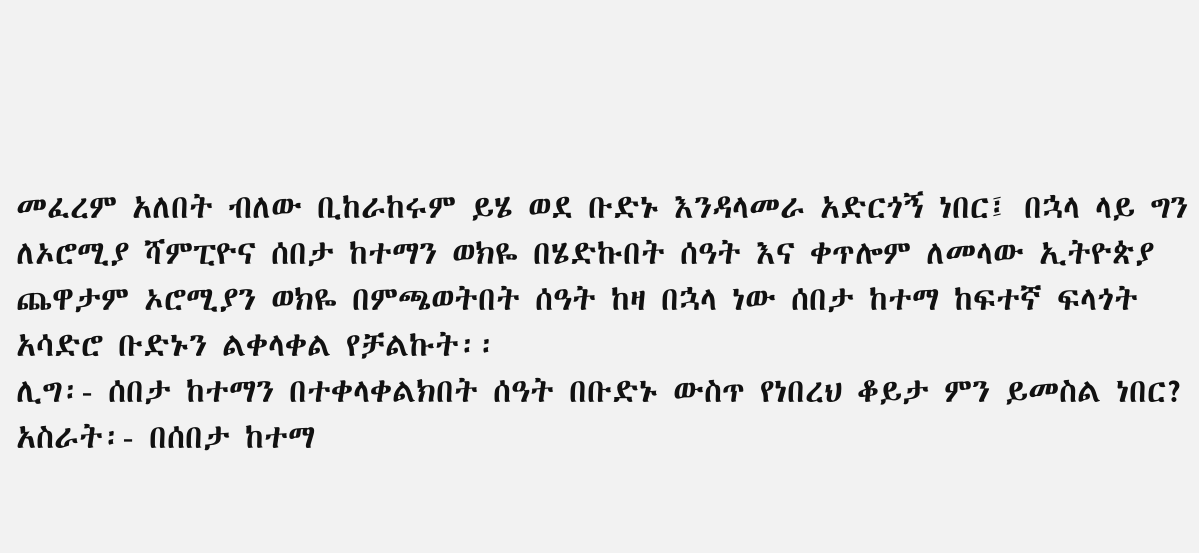መፈረም አለበት ብለው ቢከራከሩም ይሄ ወደ ቡድኑ እንዳላመራ አድርጎኝ ነበር፤ በኋላ ላይ ግን ለኦሮሚያ ሻምፒዮና ሰበታ ከተማን ወክዬ በሄድኩበት ሰዓት እና ቀጥሎም ለመላው ኢትዮጵያ ጨዋታም ኦሮሚያን ወክዬ በምጫወትበት ሰዓት ከዛ በኋላ ነው ሰበታ ከተማ ከፍተኛ ፍላጎት አሳድሮ ቡድኑን ልቀላቀል የቻልኩት፡፡
ሊግ፡- ሰበታ ከተማን በተቀላቀልክበት ሰዓት በቡድኑ ውስጥ የነበረህ ቆይታ ምን ይመስል ነበር?
አስራት፡- በሰበታ ከተማ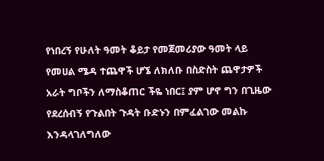የነበረኝ የሁለት ዓመት ቆይታ የመጀመሪያው ዓመት ላይ የመሀል ሜዳ ተጨዋች ሆኜ ለክለቡ በስድስት ጨዋታዎች አራት ግቦችን ለማስቆጠር ችዬ ነበር፤ ያም ሆኖ ግን በጊዜው የደረሰብኝ የጉልበት ጉዳት ቡድኑን በምፈልገው መልኩ እንዳላገለግለው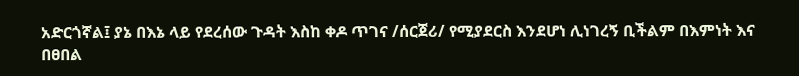አድርጎኛል፤ ያኔ በእኔ ላይ የደረሰው ጉዳት እስከ ቀዶ ጥገና /ሰርጀሪ/ የሚያደርስ እንደሆነ ሊነገረኝ ቢችልም በእምነት እና በፀበል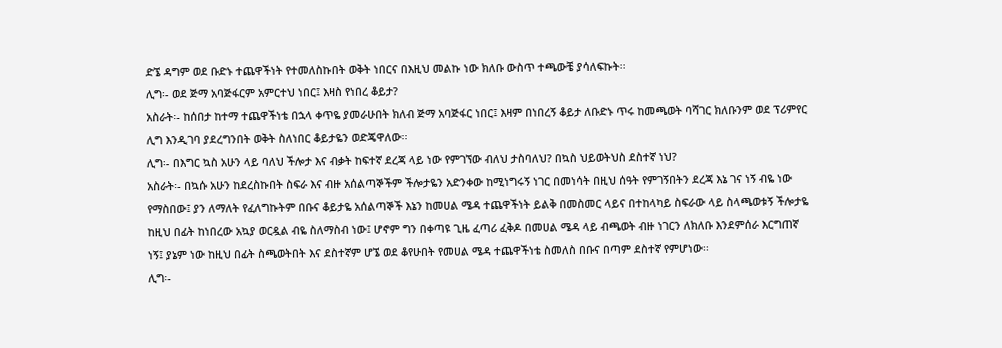ድኜ ዳግም ወደ ቡድኑ ተጨዋችነት የተመለስኩበት ወቅት ነበርና በእዚህ መልኩ ነው ክለቡ ውስጥ ተጫውቼ ያሳለፍኩት፡፡
ሊግ፡- ወደ ጅማ አባጅፋርም አምርተህ ነበር፤ እዛስ የነበረ ቆይታ?
አስራት፡- ከሰበታ ከተማ ተጨዋችነቴ በኋላ ቀጥዬ ያመራሁበት ክለብ ጅማ አባጅፋር ነበር፤ እዛም በነበረኝ ቆይታ ለቡድኑ ጥሩ ከመጫወት ባሻገር ክለቡንም ወደ ፕሪምየር ሊግ እንዲገባ ያደረግንበት ወቅት ስለነበር ቆይታዬን ወድጄዋለው፡፡
ሊግ፡- በእግር ኳስ አሁን ላይ ባለህ ችሎታ እና ብቃት ከፍተኛ ደረጃ ላይ ነው የምገኘው ብለህ ታስባለህ? በኳስ ህይወትህስ ደስተኛ ነህ?
አስራት፡- በኳሱ አሁን ከደረስኩበት ስፍራ እና ብዙ አሰልጣኞችም ችሎታዬን አድንቀው ከሚነግሩኝ ነገር በመነሳት በዚህ ሰዓት የምገኝበትን ደረጃ እኔ ገና ነኝ ብዬ ነው የማስበው፤ ያን ለማለት የፈለግኩትም በቡና ቆይታዬ አሰልጣኞች እኔን ከመሀል ሜዳ ተጨዋችነት ይልቅ በመስመር ላይና በተከላካይ ስፍራው ላይ ስላጫወቱኝ ችሎታዬ ከዚህ በፊት ከነበረው አኳያ ወርዷል ብዬ ስለማስብ ነው፤ ሆኖም ግን በቀጣዩ ጊዜ ፈጣሪ ፈቅዶ በመሀል ሜዳ ላይ ብጫወት ብዙ ነገርን ለክለቡ እንደምሰራ እርግጠኛ ነኝ፤ ያኔም ነው ከዚህ በፊት ስጫወትበት እና ደስተኛም ሆኜ ወደ ቆየሁበት የመሀል ሜዳ ተጨዋችነቴ ስመለስ በቡና በጣም ደስተኛ የምሆነው፡፡
ሊግ፡-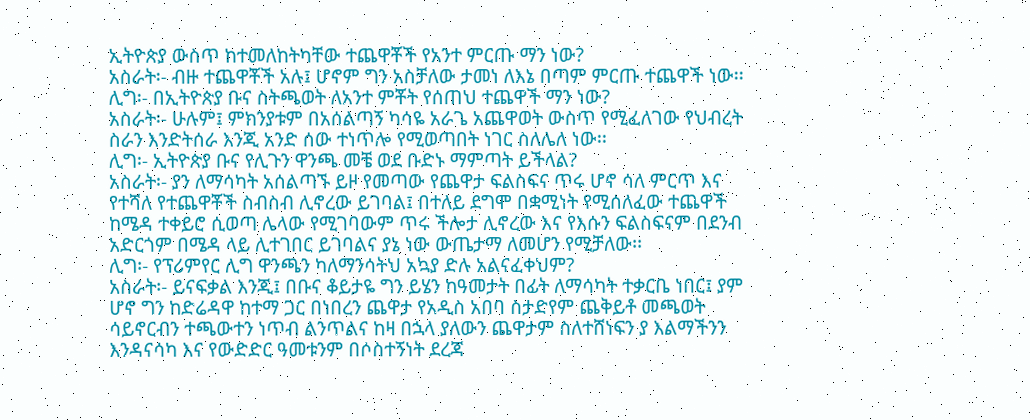ኢትዮጵያ ውስጥ ከተመለከትካቸው ተጨዋቾች የአንተ ምርጡ ማን ነው?
አስራት፡- ብዙ ተጨዋቾች አሉ፤ ሆኖም ግን አስቻለው ታመነ ለእኔ በጣም ምርጡ ተጨዋች ነው፡፡
ሊግ፡- በኢትዮጵያ ቡና ስትጫወት ለአንተ ምቾት የሰጠህ ተጨዋች ማን ነው?
አስራት፡- ሁሉም፤ ምክንያቱም በአሰልጣኝ ካሳዬ አራጌ አጨዋወት ውስጥ የሚፈለገው የህብረት ስራን እንድትሰራ እንጂ አንድ ሰው ተነጥሎ የሚወጣበት ነገር ስለሌለ ነው፡፡
ሊግ፡- ኢትዮጵያ ቡና የሊጉን ዋንጫ መቼ ወደ ቡድኑ ማምጣት ይችላል?
አስራት፡- ያን ለማሳካት አሰልጣኙ ይዞ የመጣው የጨዋታ ፍልስፍና ጥሩ ሆኖ ሳለ ምርጥ እና የተሻለ የተጨዋቾች ስብስብ ሊኖረው ይገባል፤ በተለይ ደግሞ በቋሚነት የሚሰለፈው ተጨዋች ከሜዳ ተቀይሮ ሲወጣ ሌላው የሚገባውም ጥሩ ችሎታ ሊኖረው እና የእሱን ፍልስፍናም በደንብ አድርጎም በሜዳ ላይ ሊተገበር ይገባልና ያኔ ነው ውጤታማ ለመሆን የሚቻለው፡፡
ሊግ፡- የፕሪምየር ሊግ ዋንጫን ካለማንሳትህ አኳያ ድሉ አልናፈቀህም?
አስራት፡- ይናፍቃል እንጂ፤ በቡና ቆይታዬ ግን ይሄን ከዓመታት በፊት ለማሳካት ተቃርቤ ነበር፤ ያም ሆኖ ግን ከድሬዳዋ ከተማ ጋር በነበረን ጨዋታ የአዲስ አበባ ስታድየም ጨቅይቶ መጫወት ሳይኖርብን ተጫውተን ነጥብ ልንጥልና ከዛ በኋላ ያለውን ጨዋታም ስለተሸነፍን ያ እልማችንን እንዳናሳካ እና የውድድር ዓመቱንም በሶስተኝነት ደረጃ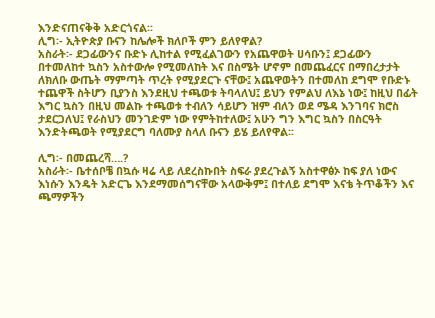እንድናጠናቅቅ አድርጎናል፡፡
ሊግ፡- ኢትዮጵያ ቡናን ከሌሎች ክለቦች ምን ይለየዋል?
አስራት፡- ደጋፊውንና ቡድኑ ሊከተል የሚፈልገውን የአጨዋወት ሀሳቡን፤ ደጋፊውን በተመለከተ ኳስን አስተውሎ የሚመለከት እና በስሜት ሆኖም በመጨፈርና በማበረታታት ለክለቡ ውጤት ማምጣት ጥረት የሚያደርጉ ናቸው፤ አጨዋወትን በተመለከ ደግሞ የቡድኑ ተጨዋች ስትሆን ቢያንስ እንደዚህ ተጫወቱ ትባላለህ፤ ይህን የምልህ ለእኔ ነው፤ ከዚህ በፊት እግር ኳስን በዚህ መልኩ ተጫወቱ ተብለን ሳይሆን ዝም ብለን ወደ ሜዳ እንገባና ክሮስ ታደርጋለህ፤ የራስህን መንገድም ነው የምትከተለው፤ አሁን ግን እግር ኳስን በስርዓት እንድትጫወት የሚያደርግ ባለሙያ ስላለ ቡናን ይሄ ይለየዋል፡፡

ሊግ፡- በመጨረሻ….?
አስራት፡- ቤተሰቦቼ በኳሱ ዛሬ ላይ ለደረስኩበት ስፍራ ያደረጉልኝ አስተዋፅኦ ከፍ ያለ ነውና እነሱን እንዴት አድርጌ እንደማመሰግናቸው አላውቅም፤ በተለይ ደግሞ እናቴ ትጥቆችን እና ጫማዎችን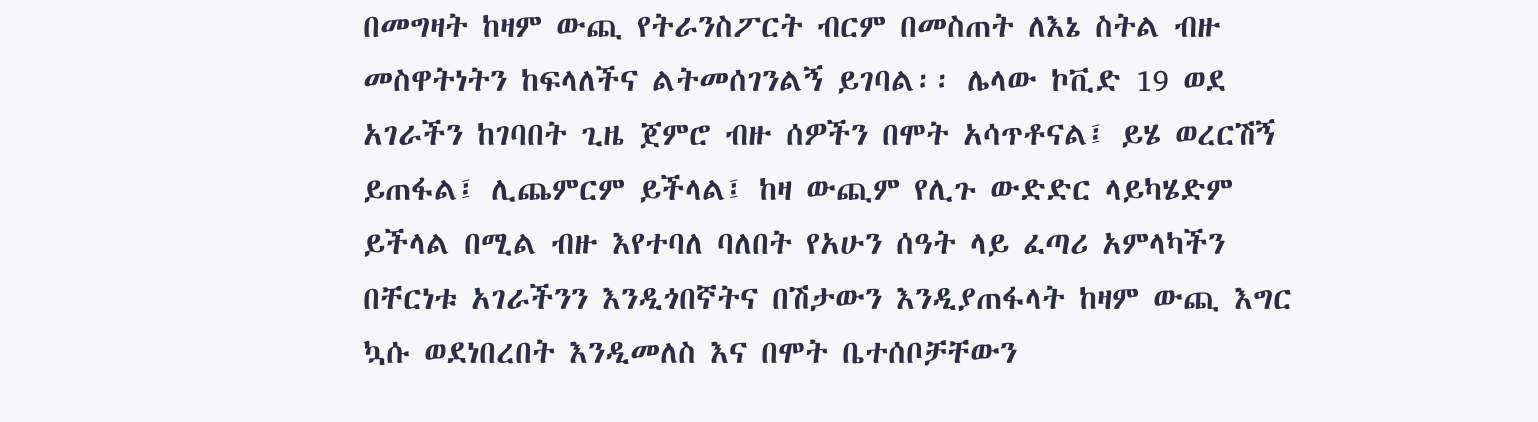በመግዛት ከዛም ውጪ የትራንስፖርት ብርም በመስጠት ለእኔ ስትል ብዙ መስዋትነትን ከፍላለችና ልትመሰገንልኝ ይገባል፡፡ ሌላው ኮቪድ 19 ወደ አገራችን ከገባበት ጊዜ ጀምሮ ብዙ ሰዎችን በሞት አሳጥቶናል፤ ይሄ ወረርሽኝ ይጠፋል፤ ሊጨምርም ይችላል፤ ከዛ ውጪም የሊጉ ውድድር ላይካሄድም ይችላል በሚል ብዙ እየተባለ ባለበት የአሁን ሰዓት ላይ ፈጣሪ አምላካችን በቸርነቱ አገራችንን እንዲጎበኛትና በሽታውን እንዲያጠፋላት ከዛም ውጪ እግር ኳሱ ወደነበረበት እንዲመለስ እና በሞት ቤተሰቦቻቸውን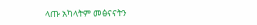ላጡ አካላትም መፅናናትን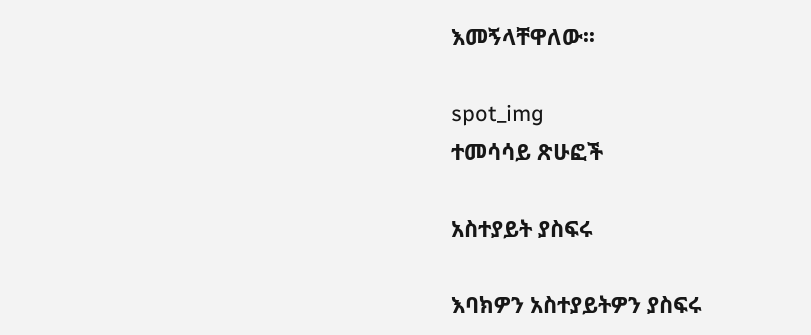እመኝላቸዋለው፡፡

spot_img
ተመሳሳይ ጽሁፎች

አስተያይት ያስፍሩ

እባክዎን አስተያይትዎን ያስፍሩ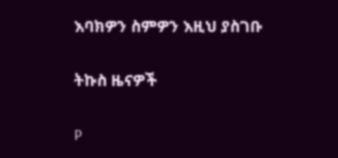እባክዎን ስምዎን እዚህ ያስገቡ

ትኩስ ዜናዎች

P